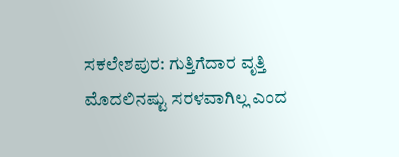ಸಕಲೇಶಪುರ: ಗುತ್ತಿಗೆದಾರ ವೃತ್ತಿ ಮೊದಲಿನಷ್ಟು ಸರಳವಾಗಿಲ್ಲ ಎಂದ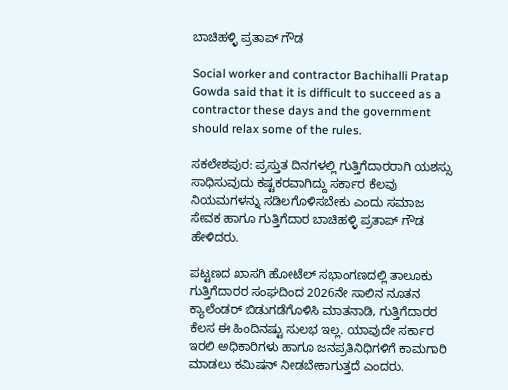ಬಾಚಿಹಳ್ಳಿ ಪ್ರತಾಪ್ ಗೌಡ

Social worker and contractor Bachihalli Pratap Gowda said that it is difficult to succeed as a contractor these days and the government should relax some of the rules.

ಸಕಲೇಶಪುರ: ಪ್ರಸ್ತುತ ದಿನಗಳಲ್ಲಿ ಗುತ್ತಿಗೆದಾರರಾಗಿ ಯಶಸ್ಸು ಸಾಧಿಸುವುದು ಕಷ್ಟಕರವಾಗಿದ್ದು ಸರ್ಕಾರ ಕೆಲವು ನಿಯಮಗಳನ್ನು ಸಡಿಲಗೊಳಿಸಬೇಕು ಎಂದು ಸಮಾಜ ಸೇವಕ ಹಾಗೂ ಗುತ್ತಿಗೆದಾರ ಬಾಚಿಹಳ್ಳಿ ಪ್ರತಾಪ್ ಗೌಡ ಹೇಳಿದರು.

ಪಟ್ಟಣದ ಖಾಸಗಿ ಹೋಟೆಲ್ ಸಭಾಂಗಣದಲ್ಲಿ ತಾಲೂಕು ಗುತ್ತಿಗೆದಾರರ ಸಂಘದಿಂದ 2026ನೇ ಸಾಲಿನ ನೂತನ ಕ್ಯಾಲೆಂಡರ್ ಬಿಡುಗಡೆಗೊಳಿಸಿ ಮಾತನಾಡಿ, ಗುತ್ತಿಗೆದಾರರ ಕೆಲಸ ಈ ಹಿಂದಿನಷ್ಟು ಸುಲಭ ಇಲ್ಲ. ಯಾವುದೇ ಸರ್ಕಾರ ಇರಲಿ ಅಧಿಕಾರಿಗಳು ಹಾಗೂ ಜನಪ್ರತಿನಿಧಿಗಳಿಗೆ ಕಾಮಗಾರಿ ಮಾಡಲು ಕಮಿಷನ್ ನೀಡಬೇಕಾಗುತ್ತದೆ ಎಂದರು.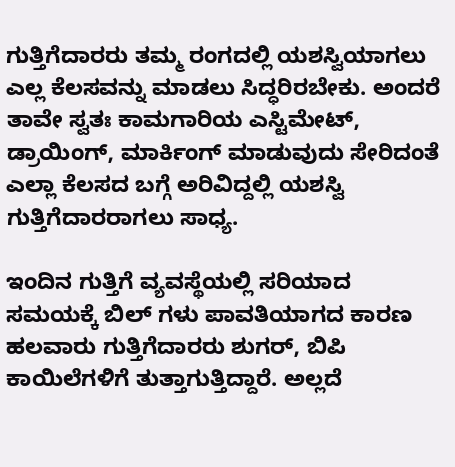ಗುತ್ತಿಗೆದಾರರು ತಮ್ಮ ರಂಗದಲ್ಲಿ ಯಶಸ್ವಿಯಾಗಲು ಎಲ್ಲ ಕೆಲಸವನ್ನು ಮಾಡಲು ಸಿದ್ಧರಿರಬೇಕು. ಅಂದರೆ ತಾವೇ ಸ್ವತಃ ಕಾಮಗಾರಿಯ ಎಸ್ಟಿಮೇಟ್, ಡ್ರಾಯಿಂಗ್, ಮಾರ್ಕಿಂಗ್ ಮಾಡುವುದು ಸೇರಿದಂತೆ ಎಲ್ಲಾ ಕೆಲಸದ ಬಗ್ಗೆ ಅರಿವಿದ್ದಲ್ಲಿ ಯಶಸ್ವಿ ಗುತ್ತಿಗೆದಾರರಾಗಲು ಸಾಧ್ಯ.

ಇಂದಿನ ಗುತ್ತಿಗೆ ವ್ಯವಸ್ಥೆಯಲ್ಲಿ ಸರಿಯಾದ ಸಮಯಕ್ಕೆ ಬಿಲ್ ಗಳು ಪಾವತಿಯಾಗದ ಕಾರಣ ಹಲವಾರು ಗುತ್ತಿಗೆದಾರರು ಶುಗರ್, ಬಿಪಿ ಕಾಯಿಲೆಗಳಿಗೆ ತುತ್ತಾಗುತ್ತಿದ್ದಾರೆ. ಅಲ್ಲದೆ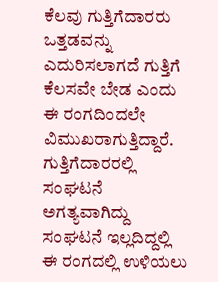ಕೆಲವು ಗುತ್ತಿಗೆದಾರರು ಒತ್ತಡವನ್ನು ಎದುರಿಸಲಾಗದೆ ಗುತ್ತಿಗೆ ಕೆಲಸವೇ ಬೇಡ ಎಂದು ಈ ರಂಗದಿಂದಲೇ ವಿಮುಖರಾಗುತ್ತಿದ್ದಾರೆ. ಗುತ್ತಿಗೆದಾರರಲ್ಲಿ ಸಂಘಟನೆ ಅಗತ್ಯವಾಗಿದ್ದು ಸಂಘಟನೆ ಇಲ್ಲದಿದ್ದಲ್ಲಿ ಈ ರಂಗದಲ್ಲಿ ಉಳಿಯಲು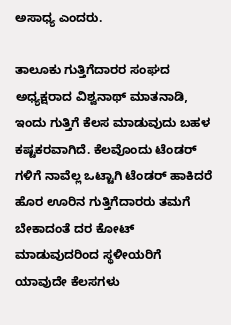ಅಸಾಧ್ಯ ಎಂದರು.

ತಾಲೂಕು ಗುತ್ತಿಗೆದಾರರ ಸಂಘದ ಅಧ್ಯಕ್ಷರಾದ ವಿಶ್ವನಾಥ್ ಮಾತನಾಡಿ, ಇಂದು ಗುತ್ತಿಗೆ ಕೆಲಸ ಮಾಡುವುದು ಬಹಳ ಕಷ್ಟಕರವಾಗಿದೆ. ಕೆಲವೊಂದು ಟೆಂಡರ್ ಗಳಿಗೆ ನಾವೆಲ್ಲ ಒಟ್ಟಾಗಿ ಟೆಂಡರ್ ಹಾಕಿದರೆ ಹೊರ ಊರಿನ ಗುತ್ತಿಗೆದಾರರು ತಮಗೆ ಬೇಕಾದಂತೆ ದರ ಕೋಟ್ ಮಾಡುವುದರಿಂದ ಸ್ಥಳೀಯರಿಗೆ ಯಾವುದೇ ಕೆಲಸಗಳು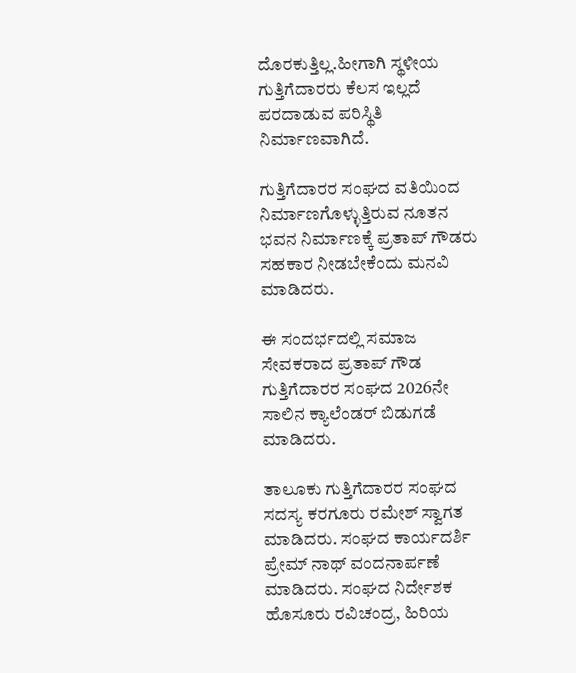ದೊರಕುತ್ತಿಲ್ಲ.ಹೀಗಾಗಿ ಸ್ಥಳೀಯ ಗುತ್ತಿಗೆದಾರರು ಕೆಲಸ ಇಲ್ಲದೆ ಪರದಾಡುವ ಪರಿಸ್ಥಿತಿ ನಿರ್ಮಾಣವಾಗಿದೆ.

ಗುತ್ತಿಗೆದಾರರ ಸಂಘದ ವತಿಯಿಂದ ನಿರ್ಮಾಣಗೊಳ್ಳುತ್ತಿರುವ ನೂತನ ಭವನ ನಿರ್ಮಾಣಕ್ಕೆ ಪ್ರತಾಪ್ ಗೌಡರು ಸಹಕಾರ ನೀಡಬೇಕೆಂದು ಮನವಿ ಮಾಡಿದರು.

ಈ ಸಂದರ್ಭದಲ್ಲಿ ಸಮಾಜ ಸೇವಕರಾದ ಪ್ರತಾಪ್ ಗೌಡ ಗುತ್ತಿಗೆದಾರರ ಸಂಘದ 2026ನೇ ಸಾಲಿನ ಕ್ಯಾಲೆಂಡರ್ ಬಿಡುಗಡೆ ಮಾಡಿದರು.

ತಾಲೂಕು ಗುತ್ತಿಗೆದಾರರ ಸಂಘದ ಸದಸ್ಯ ಕರಗೂರು ರಮೇಶ್ ಸ್ವಾಗತ ಮಾಡಿದರು. ಸಂಘದ ಕಾರ್ಯದರ್ಶಿ ಪ್ರೇಮ್ ನಾಥ್ ವಂದನಾರ್ಪಣೆ ಮಾಡಿದರು. ಸಂಘದ ನಿರ್ದೇಶಕ ಹೊಸೂರು ರವಿಚಂದ್ರ, ಹಿರಿಯ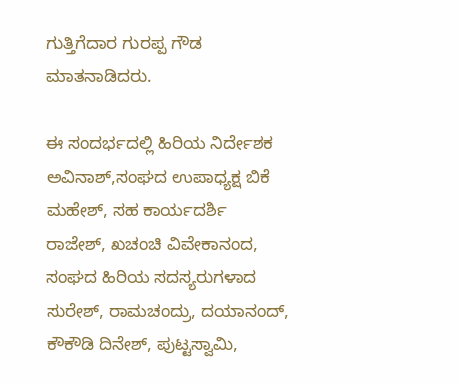ಗುತ್ತಿಗೆದಾರ ಗುರಪ್ಪ ಗೌಡ ಮಾತನಾಡಿದರು.

ಈ ಸಂದರ್ಭದಲ್ಲಿ ಹಿರಿಯ ನಿರ್ದೇಶಕ ಅವಿನಾಶ್,ಸಂಘದ ಉಪಾಧ್ಯಕ್ಷ ಬಿಕೆ ಮಹೇಶ್, ಸಹ ಕಾರ್ಯದರ್ಶಿ ರಾಜೇಶ್, ಖಚಂಚಿ ವಿವೇಕಾನಂದ, ಸಂಘದ ಹಿರಿಯ ಸದಸ್ಯರುಗಳಾದ ಸುರೇಶ್, ರಾಮಚಂದ್ರು, ದಯಾನಂದ್, ಕೌಕೌಡಿ ದಿನೇಶ್, ಪುಟ್ಟಸ್ವಾಮಿ,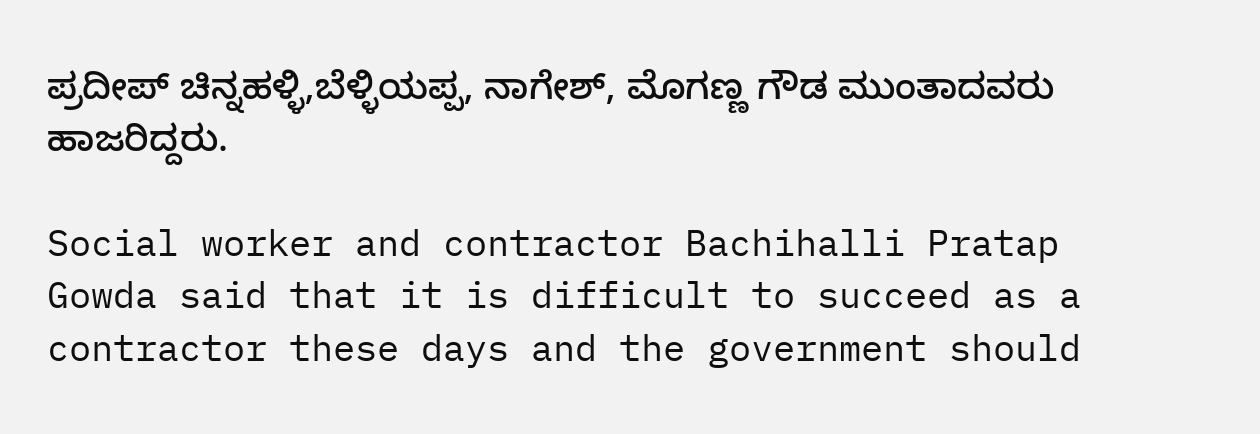ಪ್ರದೀಪ್ ಚಿನ್ನಹಳ್ಳಿ,ಬೆಳ್ಳಿಯಪ್ಪ, ನಾಗೇಶ್, ಮೊಗಣ್ಣ ಗೌಡ ಮುಂತಾದವರು ಹಾಜರಿದ್ದರು.

Social worker and contractor Bachihalli Pratap Gowda said that it is difficult to succeed as a contractor these days and the government should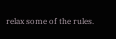relax some of the rules.